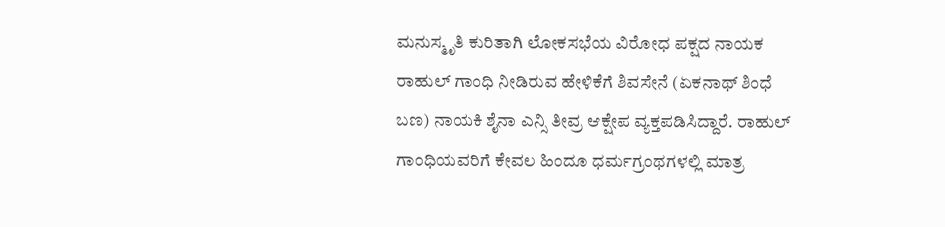ಮನುಸ್ಮೃತಿ ಕುರಿತಾಗಿ ಲೋಕಸಭೆಯ ವಿರೋಧ ಪಕ್ಷದ ನಾಯಕ ರಾಹುಲ್ ಗಾಂಧಿ ನೀಡಿರುವ ಹೇಳಿಕೆಗೆ ಶಿವಸೇನೆ (ಏಕನಾಥ್ ಶಿಂಧೆ ಬಣ) ನಾಯಕಿ ಶೈನಾ ಎನ್ಸಿ ತೀವ್ರ ಆಕ್ಷೇಪ ವ್ಯಕ್ತಪಡಿಸಿದ್ದಾರೆ. ರಾಹುಲ್ ಗಾಂಧಿಯವರಿಗೆ ಕೇವಲ ಹಿಂದೂ ಧರ್ಮಗ್ರಂಥಗಳಲ್ಲಿ ಮಾತ್ರ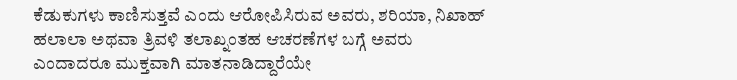ಕೆಡುಕುಗಳು ಕಾಣಿಸುತ್ತವೆ ಎಂದು ಆರೋಪಿಸಿರುವ ಅವರು, ಶರಿಯಾ, ನಿಖಾಹ್ ಹಲಾಲಾ ಅಥವಾ ತ್ರಿವಳಿ ತಲಾಖ್ನಂತಹ ಆಚರಣೆಗಳ ಬಗ್ಗೆ ಅವರು ಎಂದಾದರೂ ಮುಕ್ತವಾಗಿ ಮಾತನಾಡಿದ್ದಾರೆಯೇ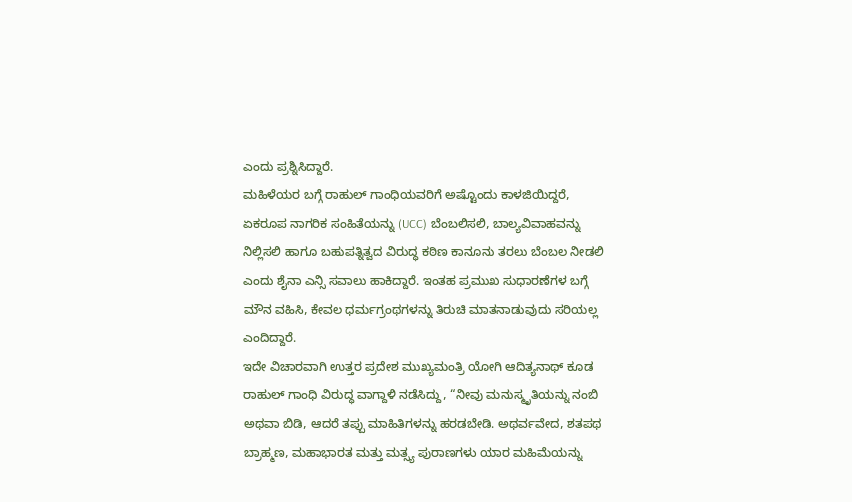ಎಂದು ಪ್ರಶ್ನಿಸಿದ್ದಾರೆ.
ಮಹಿಳೆಯರ ಬಗ್ಗೆ ರಾಹುಲ್ ಗಾಂಧಿಯವರಿಗೆ ಅಷ್ಟೊಂದು ಕಾಳಜಿಯಿದ್ದರೆ, ಏಕರೂಪ ನಾಗರಿಕ ಸಂಹಿತೆಯನ್ನು (UCC) ಬೆಂಬಲಿಸಲಿ, ಬಾಲ್ಯವಿವಾಹವನ್ನು ನಿಲ್ಲಿಸಲಿ ಹಾಗೂ ಬಹುಪತ್ನಿತ್ವದ ವಿರುದ್ಧ ಕಠಿಣ ಕಾನೂನು ತರಲು ಬೆಂಬಲ ನೀಡಲಿ ಎಂದು ಶೈನಾ ಎನ್ಸಿ ಸವಾಲು ಹಾಕಿದ್ದಾರೆ. ಇಂತಹ ಪ್ರಮುಖ ಸುಧಾರಣೆಗಳ ಬಗ್ಗೆ ಮೌನ ವಹಿಸಿ, ಕೇವಲ ಧರ್ಮಗ್ರಂಥಗಳನ್ನು ತಿರುಚಿ ಮಾತನಾಡುವುದು ಸರಿಯಲ್ಲ ಎಂದಿದ್ದಾರೆ.
ಇದೇ ವಿಚಾರವಾಗಿ ಉತ್ತರ ಪ್ರದೇಶ ಮುಖ್ಯಮಂತ್ರಿ ಯೋಗಿ ಆದಿತ್ಯನಾಥ್ ಕೂಡ ರಾಹುಲ್ ಗಾಂಧಿ ವಿರುದ್ಧ ವಾಗ್ದಾಳಿ ನಡೆಸಿದ್ದು, “ನೀವು ಮನುಸ್ಮೃತಿಯನ್ನು ನಂಬಿ ಅಥವಾ ಬಿಡಿ, ಆದರೆ ತಪ್ಪು ಮಾಹಿತಿಗಳನ್ನು ಹರಡಬೇಡಿ. ಅಥರ್ವವೇದ, ಶತಪಥ ಬ್ರಾಹ್ಮಣ, ಮಹಾಭಾರತ ಮತ್ತು ಮತ್ಸ್ಯ ಪುರಾಣಗಳು ಯಾರ ಮಹಿಮೆಯನ್ನು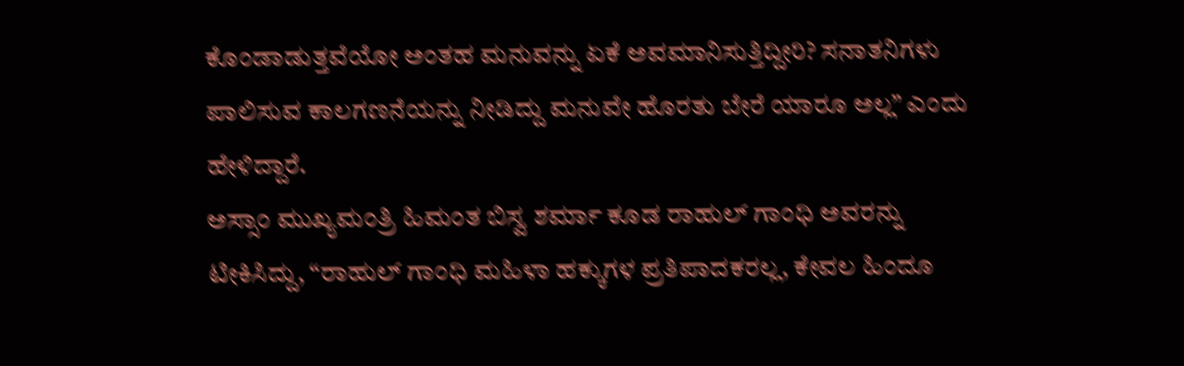ಕೊಂಡಾಡುತ್ತವೆಯೋ ಅಂತಹ ಮನುವನ್ನು ಏಕೆ ಅವಮಾನಿಸುತ್ತಿದ್ದೀರಿ? ಸನಾತನಿಗಳು ಪಾಲಿಸುವ ಕಾಲಗಣನೆಯನ್ನು ನೀಡಿದ್ದು ಮನುವೇ ಹೊರತು ಬೇರೆ ಯಾರೂ ಅಲ್ಲ” ಎಂದು ಹೇಳಿದ್ದಾರೆ.
ಅಸ್ಸಾಂ ಮುಖ್ಯಮಂತ್ರಿ ಹಿಮಂತ ಬಿಸ್ವ ಶರ್ಮಾ ಕೂಡ ರಾಹುಲ್ ಗಾಂಧಿ ಅವರನ್ನು ಟೀಕಿಸಿದ್ದು, “ರಾಹುಲ್ ಗಾಂಧಿ ಮಹಿಳಾ ಹಕ್ಕುಗಳ ಪ್ರತಿಪಾದಕರಲ್ಲ, ಕೇವಲ ಹಿಂದೂ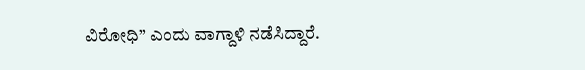ವಿರೋಧಿ” ಎಂದು ವಾಗ್ದಾಳಿ ನಡೆಸಿದ್ದಾರೆ.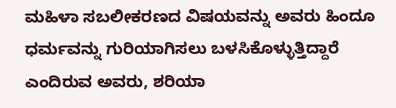ಮಹಿಳಾ ಸಬಲೀಕರಣದ ವಿಷಯವನ್ನು ಅವರು ಹಿಂದೂ ಧರ್ಮವನ್ನು ಗುರಿಯಾಗಿಸಲು ಬಳಸಿಕೊಳ್ಳುತ್ತಿದ್ದಾರೆ ಎಂದಿರುವ ಅವರು, ಶರಿಯಾ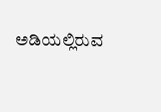ಅಡಿಯಲ್ಲಿರುವ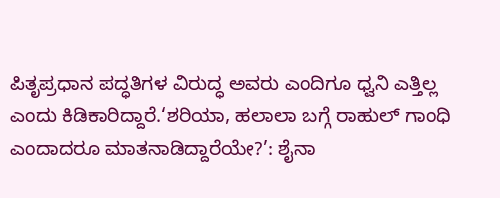ಪಿತೃಪ್ರಧಾನ ಪದ್ಧತಿಗಳ ವಿರುದ್ಧ ಅವರು ಎಂದಿಗೂ ಧ್ವನಿ ಎತ್ತಿಲ್ಲ ಎಂದು ಕಿಡಿಕಾರಿದ್ದಾರೆ.‘ಶರಿಯಾ, ಹಲಾಲಾ ಬಗ್ಗೆ ರಾಹುಲ್ ಗಾಂಧಿ ಎಂದಾದರೂ ಮಾತನಾಡಿದ್ದಾರೆಯೇ?’: ಶೈನಾ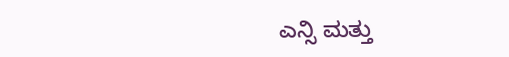ಎನ್ಸಿ ಮತ್ತು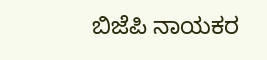ಬಿಜೆಪಿ ನಾಯಕರ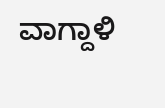ವಾಗ್ದಾಳಿ